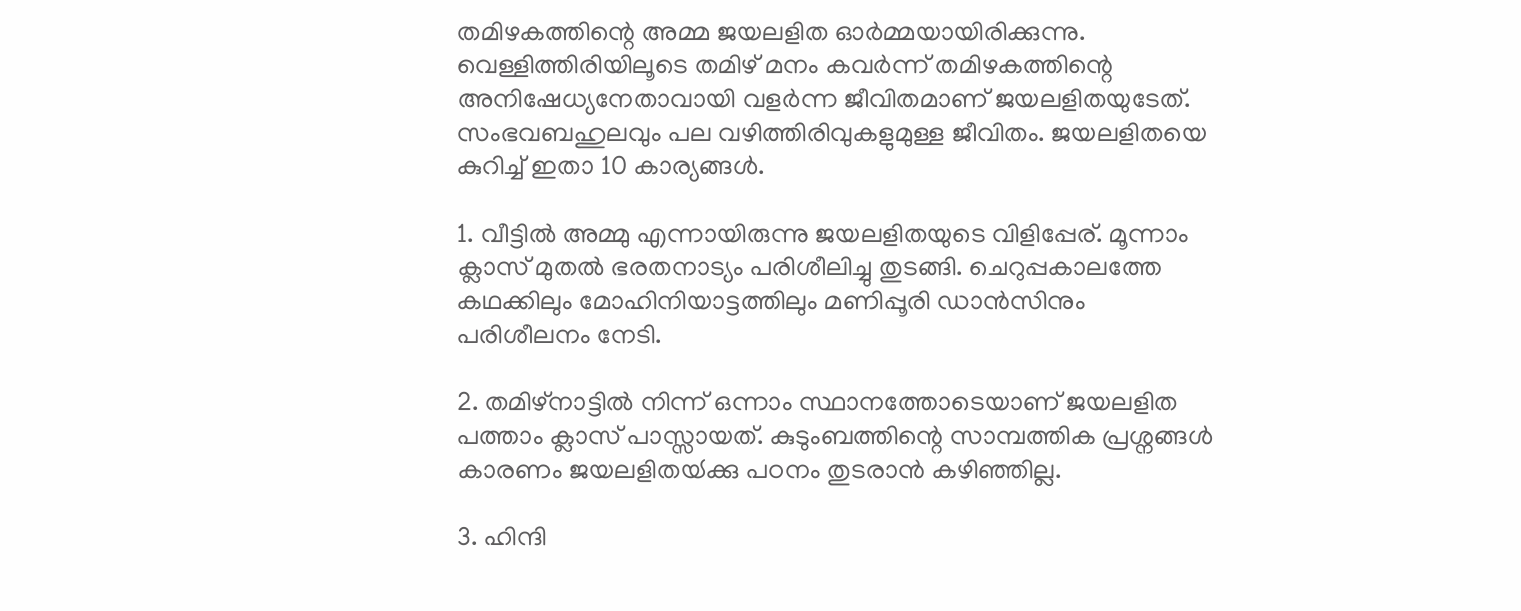തമിഴകത്തിന്റെ അമ്മ ജയലളിത ഓര്‍മ്മയായിരിക്കുന്നു. വെള്ളിത്തിരിയിലൂടെ തമിഴ് മനം കവര്‍ന്ന് തമിഴകത്തിന്റെ അനിഷേധ്യനേതാവായി വളര്‍ന്ന ജീവിതമാണ് ജയലളിതയുടേത്. സംഭവബഹുലവും പല വഴിത്തിരിവുകളുമുള്ള ജീവിതം. ജയലളിതയെ കുറിച്ച് ഇതാ 10 കാര്യങ്ങള്‍.

1. വീട്ടില്‍‌ അമ്മു എന്നായിരുന്നു ജയലളിതയുടെ വിളിപ്പേര്. മൂന്നാം ക്ലാസ് മുതല്‍ ഭരതനാട്യം പരിശീലിച്ചു തുടങ്ങി. ചെറുപ്പകാലത്തേ കഥക്കിലും മോഹിനിയാട്ടത്തിലും മണിപ്പൂരി ഡാന്‍സിനും പരിശീലനം നേടി.

2. തമിഴ്നാട്ടില്‍ നിന്ന് ഒന്നാം സ്ഥാനത്തോടെയാണ് ജയലളിത പത്താം ക്ലാസ് പാസ്സായത്. കുടുംബത്തിന്റെ സാമ്പത്തിക പ്രശ്നങ്ങള്‍ കാരണം ജയലളിതയ്‍ക്കു പഠനം തുടരാന്‍ കഴിഞ്ഞില്ല.

3. ഹിന്ദി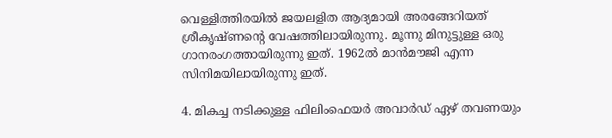വെള്ളിത്തിരയില്‍ ജയലളിത ആദ്യമായി അരങ്ങേറിയത് ശ്രീകൃഷ്‍ണന്റെ വേഷത്തിലായിരുന്നു. മൂന്നു മിനുട്ടുള്ള ഒരു ഗാനരംഗത്തായിരുന്നു ഇത്. 1962ല്‍ മാന്‍മൗജി എന്ന സിനിമയിലായിരുന്നു ഇത്.

4. മികച്ച നടിക്കുള്ള ഫിലിംഫെയര്‍ അവാര്‍ഡ് ഏഴ് തവണയും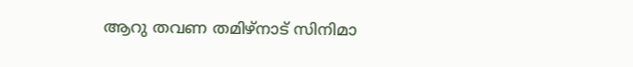ആറു തവണ തമിഴ്നാട് സിനിമാ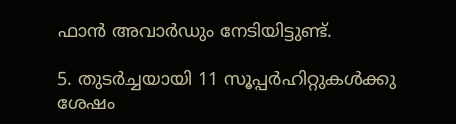ഫാന്‍ അവാര്‍ഡും നേടിയിട്ടുണ്ട്.

5. തുടര്‍ച്ചയായി 11 സൂപ്പര്‍ഹിറ്റുകള്‍ക്കു ശേഷം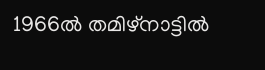1966ല്‍ തമിഴ്നാട്ടില്‍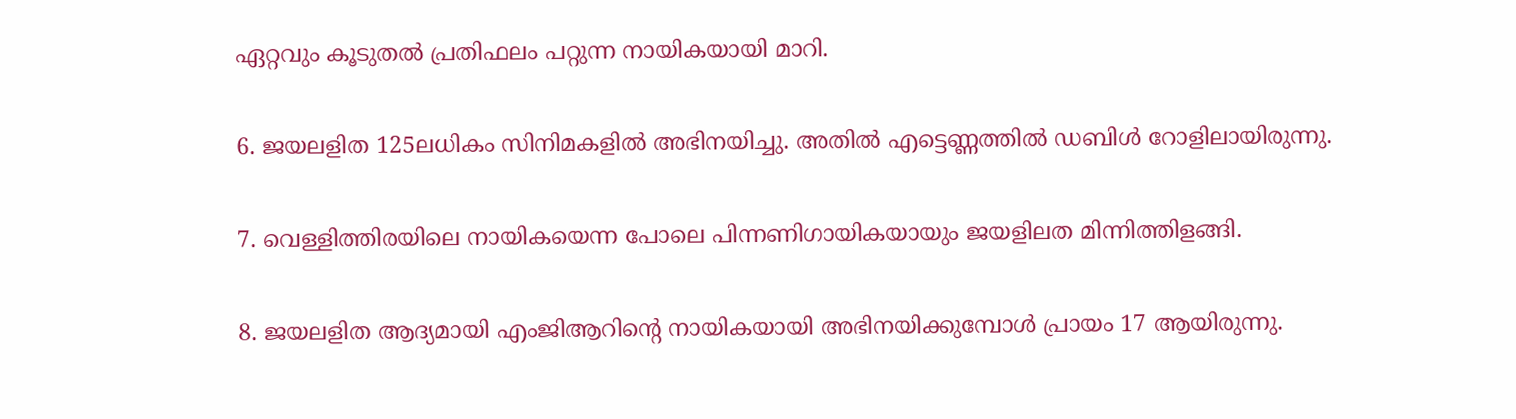ഏറ്റവും കൂടുതല്‍ പ്രതിഫലം പറ്റുന്ന നായികയായി മാറി.

6. ജയലളിത 125ലധികം സിനിമകളില്‍ അഭിനയിച്ചു. അതില്‍ എട്ടെണ്ണത്തില്‍ ഡബിള്‍ റോളിലായിരുന്നു.

7. വെള്ളിത്തിരയിലെ നായികയെന്ന പോലെ പിന്നണിഗായികയായും ജയളിലത മിന്നിത്തിളങ്ങി.

8. ജയലളിത ആദ്യമായി എംജിആറിന്റെ നായികയായി അഭിനയിക്കുമ്പോള്‍ പ്രായം 17 ആയിരുന്നു.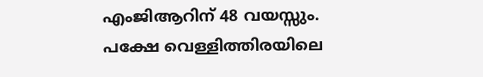എംജിആറിന് 48 വയസ്സും. പക്ഷേ വെള്ളിത്തിരയിലെ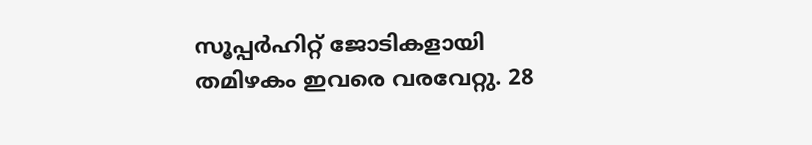സൂപ്പര്‍ഹിറ്റ് ജോടികളായി തമിഴകം ഇവരെ വരവേറ്റു. 28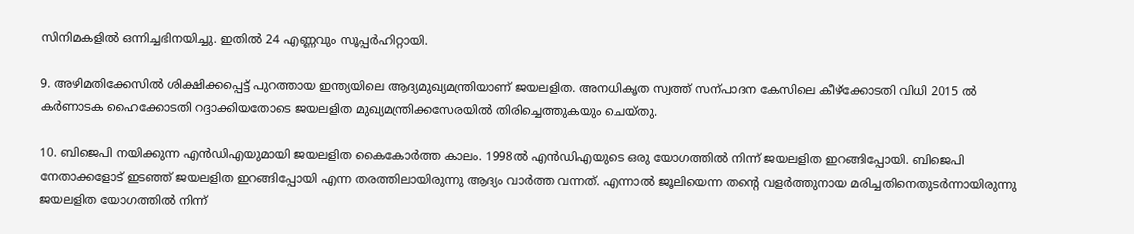സിനിമകളില്‍ ഒന്നിച്ചഭിനയിച്ചു. ഇതില്‍ 24 എണ്ണവും സൂപ്പര്‍ഹിറ്റായി.

9. അഴിമതിക്കേസിൽ ശിക്ഷിക്കപ്പെട്ട് പുറത്തായ ഇന്ത്യയിലെ ആദ്യമുഖ്യമന്ത്രിയാണ് ജയലളിത. അനധികൃത സ്വത്ത് സന്പാദന കേസിലെ കീഴ്ക്കോടതി വിധി 2015 ൽ കർണാടക ഹൈക്കോടതി റദ്ദാക്കിയതോടെ ജയലളിത മുഖ്യമന്ത്രിക്കസേരയില്‍ തിരിച്ചെത്തുകയും ചെയ്‍തു.

10. ബിജെപി നയിക്കുന്ന എന്‍ഡിഎയുമായി ജയലളിത കൈകോര്‍ത്ത കാലം. 1998ല്‍ എന്‍ഡിഎയുടെ ഒരു യോഗത്തില്‍ നിന്ന് ജയലളിത ഇറങ്ങിപ്പോയി. ബിജെപി നേതാക്കളോട് ഇടഞ്ഞ് ജയലളിത ഇറങ്ങിപ്പോയി എന്ന തരത്തിലായിരുന്നു ആദ്യം വാര്‍ത്ത വന്നത്. എന്നാല്‍ ജൂലിയെന്ന തന്റെ വളര്‍ത്തുനായ മരിച്ചതിനെതുടര്‍ന്നായിരുന്നു ജയലളിത യോഗത്തില്‍ നിന്ന്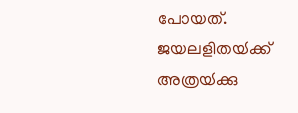പോയത്. ജയലളിതയ്‍ക്ക് അത്രയ്‍ക്കു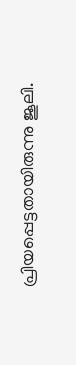പ്രിയപ്പെട്ടതായിരുന്നു ജൂലി.